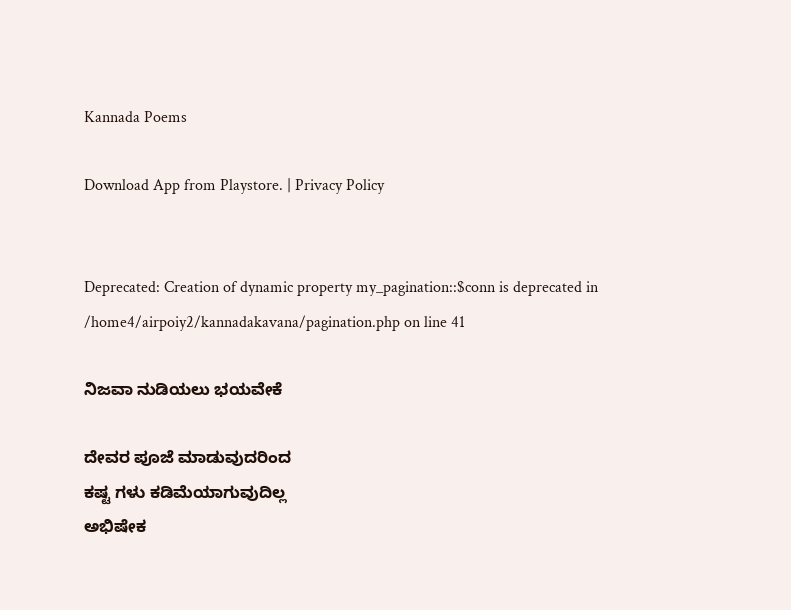Kannada Poems

Download App from Playstore. | Privacy Policy


Deprecated: Creation of dynamic property my_pagination::$conn is deprecated in /home4/airpoiy2/kannadakavana/pagination.php on line 41

ನಿಜವಾ ನುಡಿಯಲು ಭಯವೇಕೆ

ದೇವರ ಪೂಜೆ ಮಾಡುವುದರಿಂದ
ಕಷ್ಟ ಗಳು ಕಡಿಮೆಯಾಗುವುದಿಲ್ಲ
ಅಭಿಷೇಕ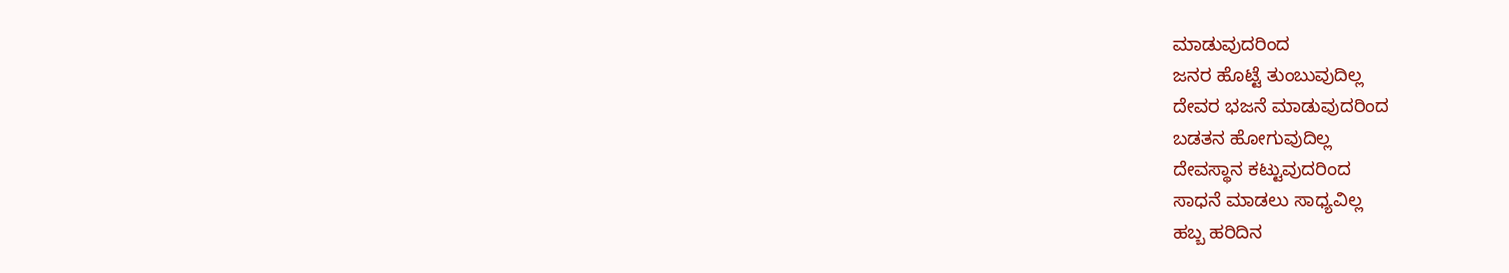ಮಾಡುವುದರಿಂದ
ಜನರ ಹೊಟ್ಟೆ ತುಂಬುವುದಿಲ್ಲ
ದೇವರ ಭಜನೆ ಮಾಡುವುದರಿಂದ
ಬಡತನ ಹೋಗುವುದಿಲ್ಲ
ದೇವಸ್ಥಾನ ಕಟ್ಟುವುದರಿಂದ
ಸಾಧನೆ ಮಾಡಲು ಸಾಧ್ಯವಿಲ್ಲ
ಹಬ್ಬ ಹರಿದಿನ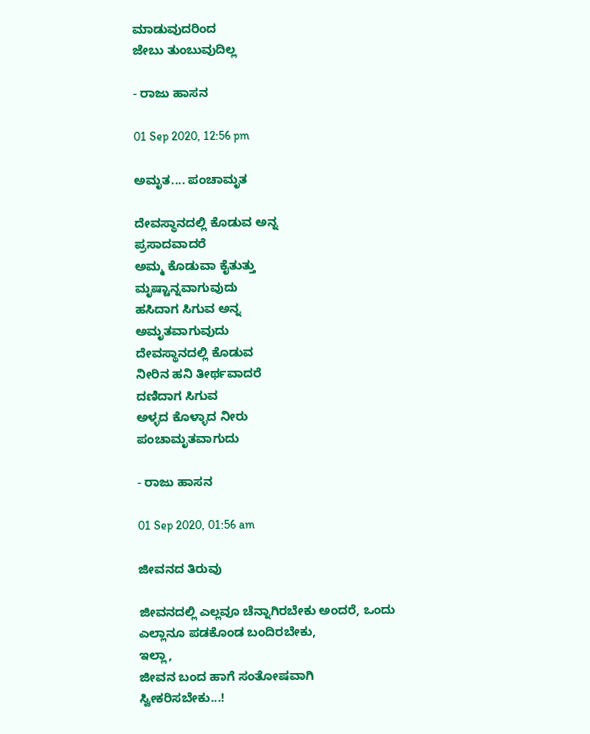ಮಾಡುವುದರಿಂದ
ಜೇಬು ತುಂಬುವುದಿಲ್ಲ

- ರಾಜು ಹಾಸನ

01 Sep 2020, 12:56 pm

ಅಮೃತ.... ಪಂಚಾಮೃತ

ದೇವಸ್ಥಾನದಲ್ಲಿ ಕೊಡುವ ಅನ್ನ
ಪ್ರಸಾದವಾದರೆ
ಅಮ್ಮ ಕೊಡುವಾ ಕೈತುತ್ತು
ಮೃಷ್ಟಾನ್ನವಾಗುವುದು
ಹಸಿದಾಗ ಸಿಗುವ ಅನ್ನ
ಅಮೃತವಾಗುವುದು
ದೇವಸ್ಥಾನದಲ್ಲಿ ಕೊಡುವ
ನೀರಿನ ಹನಿ ತೀರ್ಥವಾದರೆ
ದಣಿದಾಗ ಸಿಗುವ
ಅಳ್ಳದ ಕೊಳ್ಳಾದ ನೀರು
ಪಂಚಾಮೃತವಾಗುದು

- ರಾಜು ಹಾಸನ

01 Sep 2020, 01:56 am

ಜೀವನದ ತಿರುವು

ಜೀವನದಲ್ಲಿ ಎಲ್ಲವೂ ಚೆನ್ನಾಗಿರಬೇಕು ಅಂದರೆ, ಒಂದು ಎಲ್ಲಾನೂ ಪಡಕೊಂಡ ಬಂದಿರಬೇಕು,
ಇಲ್ಲಾ,
ಜೀವನ ಬಂದ ಹಾಗೆ ಸಂತೋಷವಾಗಿ
ಸ್ವೀಕರಿಸಬೇಕು...!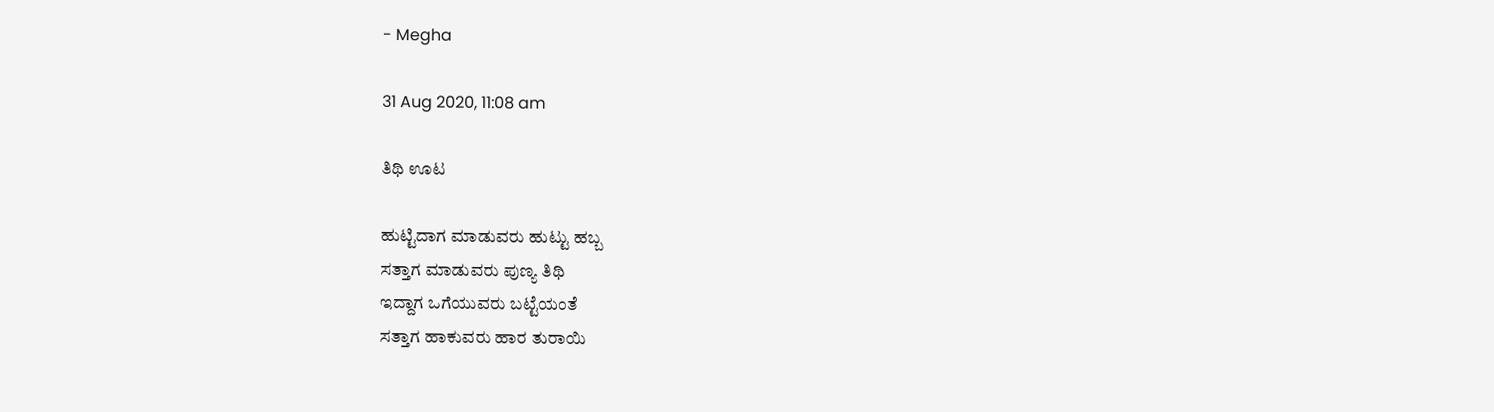- Megha

31 Aug 2020, 11:08 am

ತಿಥಿ ಊಟ

ಹುಟ್ಟಿದಾಗ ಮಾಡುವರು ಹುಟ್ಟು ಹಬ್ಬ
ಸತ್ತಾಗ ಮಾಡುವರು ಪುಣ್ಯ ತಿಥಿ
ಇದ್ದಾಗ ಒಗೆಯುವರು ಬಟ್ಟೆಯಂತೆ
ಸತ್ತಾಗ ಹಾಕುವರು ಹಾರ ತುರಾಯಿ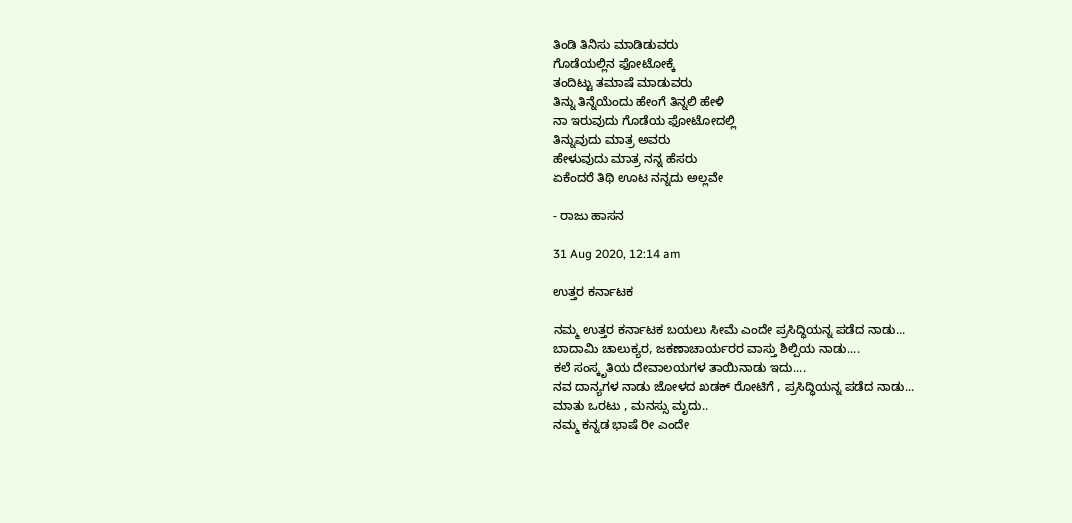ತಿಂಡಿ ತಿನಿಸು ಮಾಡಿಡುವರು
ಗೊಡೆಯಲ್ಲಿನ ಫೋಟೋಕ್ಕೆ
ತಂದಿಟ್ಟು ತಮಾಷೆ ಮಾಡುವರು
ತಿನ್ನು ತಿನ್ನೆಯೆಂದು ಹೇಂಗೆ ತಿನ್ನಲಿ ಹೇಳಿ
ನಾ ಇರುವುದು ಗೊಡೆಯ ಫೋಟೋದಲ್ಲಿ
ತಿನ್ನುವುದು ಮಾತ್ರ ಅವರು
ಹೇಳುವುದು ಮಾತ್ರ ನನ್ನ ಹೆಸರು
ಏಕೆಂದರೆ ತಿಥಿ ಊಟ ನನ್ನದು ಅಲ್ಲವೇ

- ರಾಜು ಹಾಸನ

31 Aug 2020, 12:14 am

ಉತ್ತರ ಕರ್ನಾಟಕ

ನಮ್ಮ ಉತ್ತರ ಕರ್ನಾಟಕ ಬಯಲು ಸೀಮೆ ಎಂದೇ ಪ್ರಸಿದ್ಧಿಯನ್ನ ಪಡೆದ ನಾಡು...
ಬಾದಾಮಿ ಚಾಲುಕ್ಯರ, ಜಕಣಾಚಾರ್ಯರರ ವಾಸ್ತು ಶಿಲ್ಪಿಯ ನಾಡು....
ಕಲೆ ಸಂಸ್ಕೃತಿಯ ದೇವಾಲಯಗಳ ತಾಯಿನಾಡು ಇದು....
ನವ ದಾನ್ಯಗಳ ನಾಡು ಜೋಳದ ಖಡಕ್ ರೋಟಿಗೆ , ಪ್ರಸಿದ್ಧಿಯನ್ನ ಪಡೆದ ನಾಡು...
ಮಾತು ಒರಟು , ಮನಸ್ಸು ಮೃದು..
ನಮ್ಮ ಕನ್ನಡ ಭಾಷೆ ರೀ ಎಂದೇ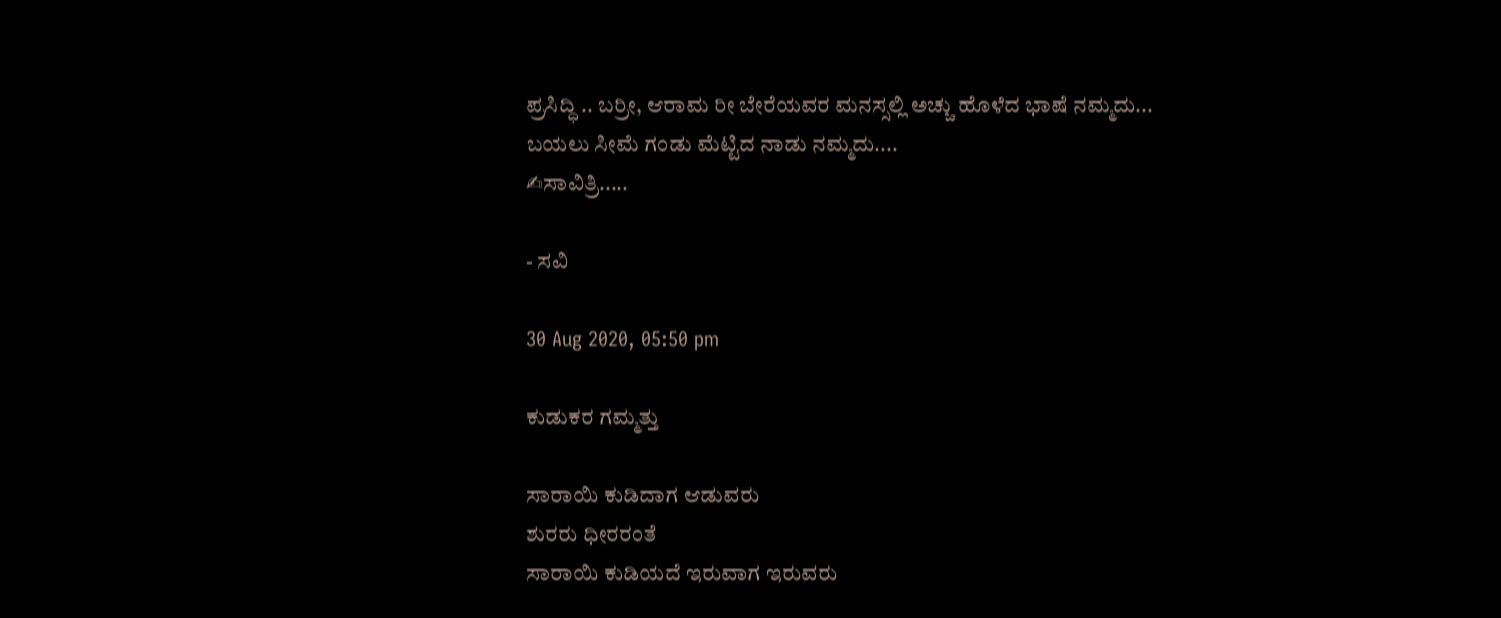ಪ್ರಸಿದ್ಧಿ .. ಬರ್ರೀ, ಆರಾಮ ರೀ ಬೇರೆಯವರ ಮನಸ್ಸಲ್ಲಿ ಅಚ್ಚು ಹೊಳೆದ ಭಾಷೆ ನಮ್ಮದು...
ಬಯಲು ಸೀಮೆ ಗಂಡು ಮೆಟ್ಟಿದ ನಾಡು ನಮ್ಮದು....
✍ಸಾವಿತ್ರಿ.....

- ಸವಿ

30 Aug 2020, 05:50 pm

ಕುಡುಕರ ಗಮ್ಮತ್ತು

ಸಾರಾಯಿ ಕುಡಿದಾಗ ಆಡುವರು
ಶುರರು ಧೀರರಂತೆ
ಸಾರಾಯಿ ಕುಡಿಯದೆ ಇರುವಾಗ ಇರುವರು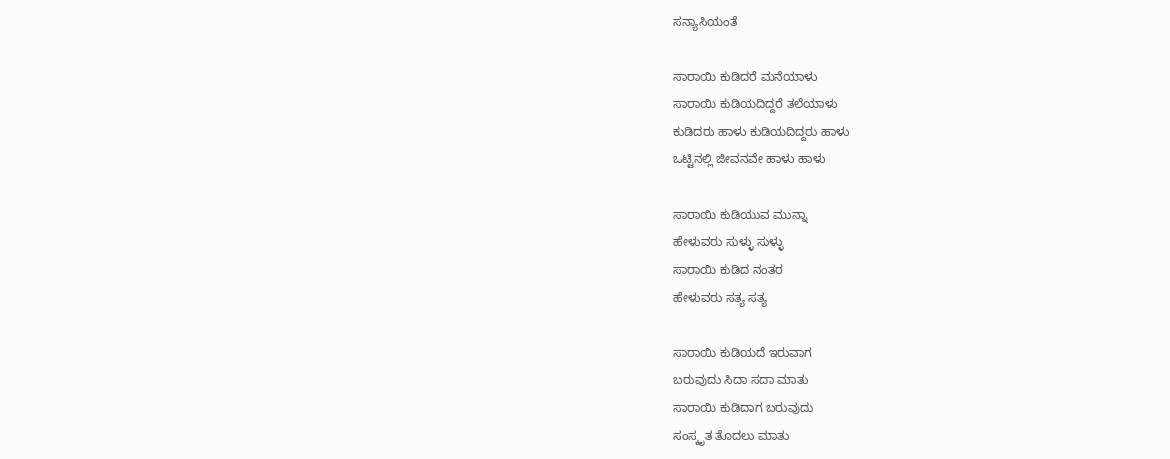ಸನ್ಯಾಸಿಯಂತೆ

ಸಾರಾಯಿ ಕುಡಿದರೆ ಮನೆಯಾಳು
ಸಾರಾಯಿ ಕುಡಿಯದಿದ್ದರೆ ತಲೆಯಾಳು
ಕುಡಿದರು ಹಾಳು ಕುಡಿಯದಿದ್ದರು ಹಾಳು
ಒಟ್ಟಿನಲ್ಲಿ ಜೀವನವೇ ಹಾಳು ಹಾಳು

ಸಾರಾಯಿ ಕುಡಿಯುವ ಮುನ್ನಾ
ಹೇಳುವರು ಸುಳ್ಳು ಸುಳ್ಳು
ಸಾರಾಯಿ ಕುಡಿದ ನಂತರ
ಹೇಳುವರು ಸತ್ಯ ಸತ್ಯ

ಸಾರಾಯಿ ಕುಡಿಯದೆ ಇರುವಾಗ
ಬರುವುದು ಸಿದಾ ಸದಾ ಮಾತು
ಸಾರಾಯಿ ಕುಡಿದಾಗ ಬರುವುದು
ಸಂಸ್ಕೃತ ತೊದಲು ಮಾತು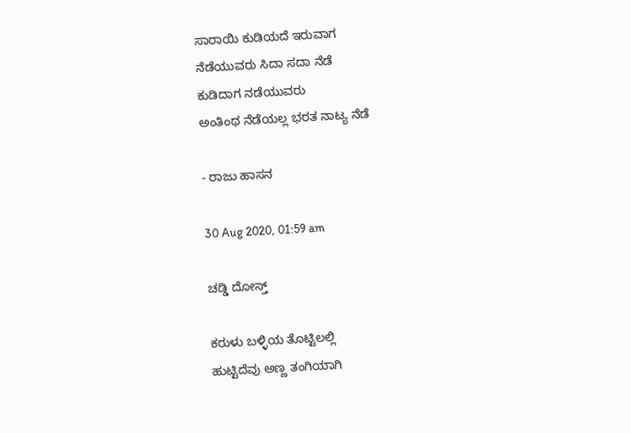ಸಾರಾಯಿ ಕುಡಿಯದೆ ಇರುವಾಗ
ನೆಡೆಯುವರು ಸಿದಾ ಸದಾ ನೆಡೆ
ಕುಡಿದಾಗ ನಡೆಯುವರು
ಅಂತಿಂಥ ನೆಡೆಯಲ್ಲ ಭರತ ನಾಟ್ಯ ನೆಡೆ

- ರಾಜು ಹಾಸನ

30 Aug 2020, 01:59 am

ಚಡ್ಡಿ ದೋಸ್ತ್

ಕರುಳು ಬಳ್ಳಿಯ ತೊಟ್ಟಿಲಲ್ಲಿ
ಹುಟ್ಟಿದೆವು ಅಣ್ಣ ತಂಗಿಯಾಗಿ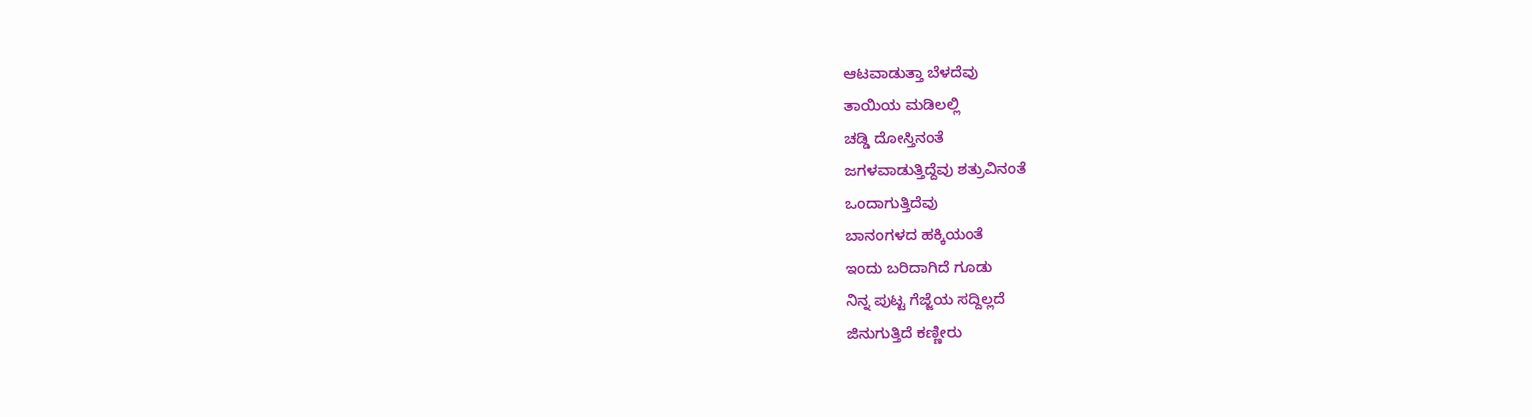ಆಟವಾಡುತ್ತಾ ಬೆಳದೆವು
ತಾಯಿಯ ಮಡಿಲಲ್ಲಿ
ಚಡ್ಡಿ ದೋಸ್ತಿನಂತೆ
ಜಗಳವಾಡುತ್ತಿದ್ದೆವು ಶತ್ರುವಿನಂತೆ
ಒಂದಾಗುತ್ತಿದೆವು
ಬಾನಂಗಳದ ಹಕ್ಕಿಯಂತೆ
ಇಂದು ಬರಿದಾಗಿದೆ ಗೂಡು
ನಿನ್ನ ಪುಟ್ಟ ಗೆಜ್ಜೆಯ ಸದ್ದಿಲ್ಲದೆ
ಜಿನುಗುತ್ತಿದೆ ಕಣ್ಣೀರು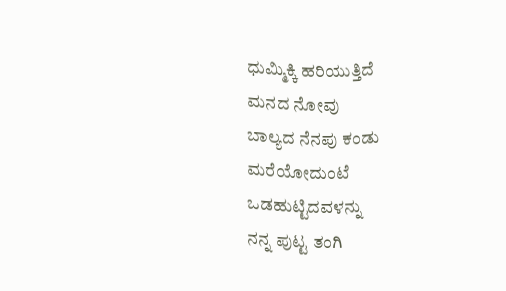ಧುಮ್ಮಿಕ್ಕಿ ಹರಿಯುತ್ತಿದೆ
ಮನದ ನೋವು
ಬಾಲ್ಯದ ನೆನಪು ಕಂಡು
ಮರೆಯೋದುಂಟೆ
ಒಡಹುಟ್ಟಿದವಳನ್ನು
ನನ್ನ ಪುಟ್ಟ ತಂಗಿ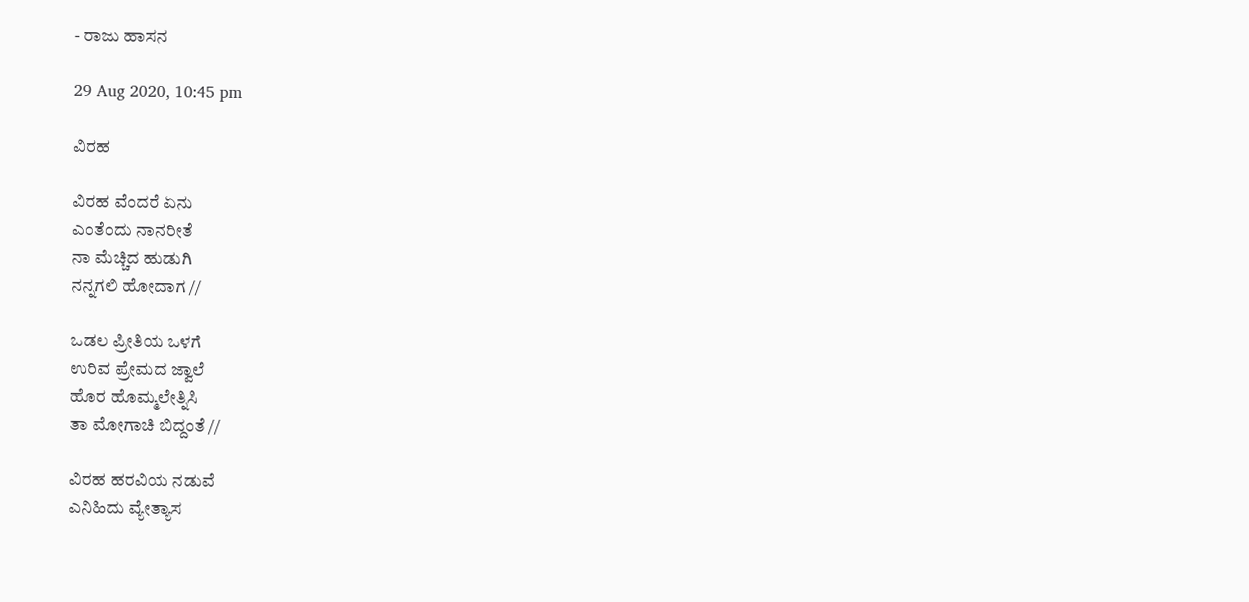- ರಾಜು ಹಾಸನ

29 Aug 2020, 10:45 pm

ವಿರಹ

ವಿರಹ ವೆಂದರೆ ಏನು
ಎಂತೆಂದು ನಾನರೀತೆ
ನಾ ಮೆಚ್ಚಿದ ಹುಡುಗಿ
ನನ್ನಗಲಿ ಹೋದಾಗ //

ಒಡಲ ಪ್ರೀತಿಯ ಒಳಗೆ
ಉರಿವ ಪ್ರೇಮದ ಜ್ವಾಲೆ
ಹೊರ ಹೊಮ್ಮಲೇತ್ನಿಸಿ
ತಾ ಮೋಗಾಚಿ ಬಿದ್ದಂತೆ //

ವಿರಹ ಹರವಿಯ ನಡುವೆ
ಎನಿಹಿದು ವ್ಯೇತ್ಯಾಸ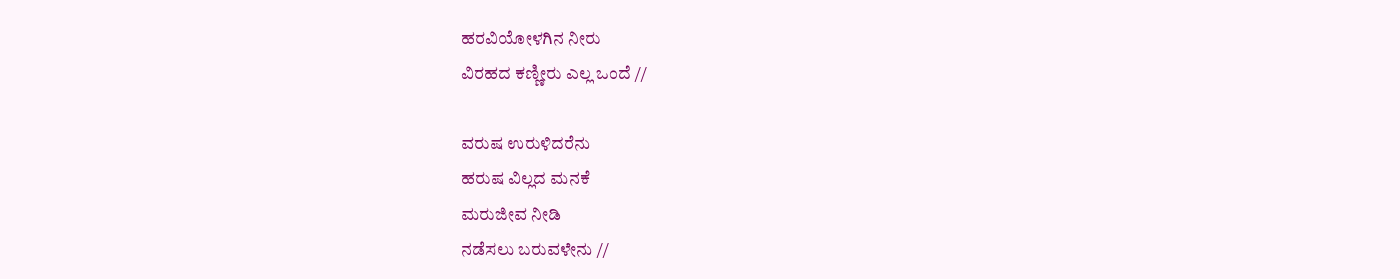ಹರವಿಯೋಳಗಿನ ನೀರು
ವಿರಹದ ಕಣ್ಣೀರು ಎಲ್ಲ ಒಂದೆ //

ವರುಷ ಉರುಳಿದರೆನು
ಹರುಷ ವಿಲ್ಲದ ಮನಕೆ
ಮರುಜೀವ ನೀಡಿ
ನಡೆಸಲು ಬರುವಳೇನು //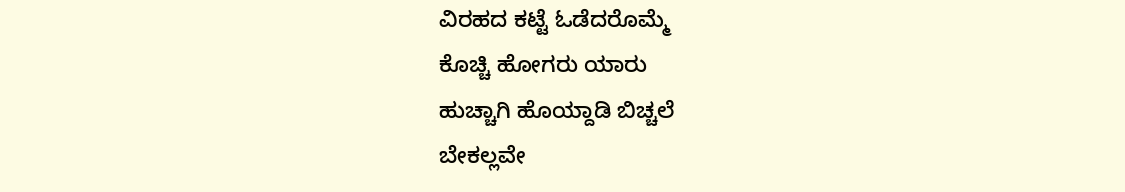ವಿರಹದ ಕಟ್ಟೆ ಓಡೆದರೊಮ್ಮೆ
ಕೊಚ್ಚಿ ಹೋಗರು ಯಾರು
ಹುಚ್ಚಾಗಿ ಹೊಯ್ದಾಡಿ ಬಿಚ್ಚಲೆ
ಬೇಕಲ್ಲವೇ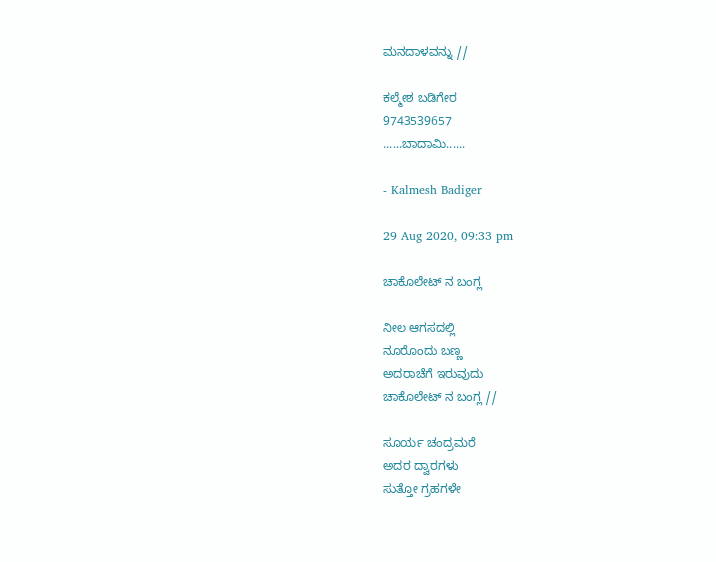ಮನದಾಳವನ್ನು //

ಕಲ್ಮೇಶ ಬಡಿಗೇರ
9743539657
......ಬಾದಾಮಿ......

- Kalmesh Badiger

29 Aug 2020, 09:33 pm

ಚಾಕೊಲೇಟ್ ನ ಬಂಗ್ಲ

ನೀಲ ಆಗಸದಲ್ಲಿ
ನೂರೊಂದು ಬಣ್ಣ
ಅದರಾಚೆಗೆ ಇರುವುದು
ಚಾಕೊಲೇಟ್ ನ ಬಂಗ್ಲ //

ಸೂರ್ಯ ಚಂದ್ರಮರೆ
ಅದರ ದ್ವಾರಗಳು
ಸುತ್ತೋ ಗ್ರಹಗಳೇ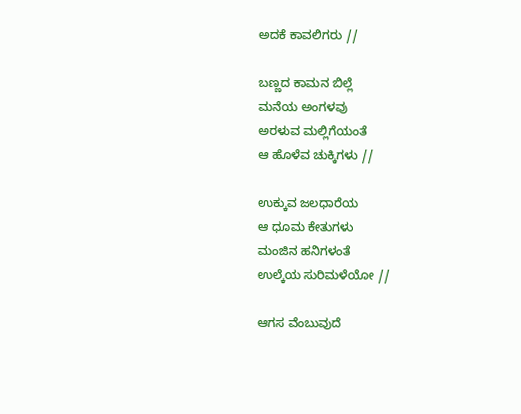ಅದಕೆ ಕಾವಲಿಗರು //

ಬಣ್ಣದ ಕಾಮನ ಬಿಲ್ಲೆ
ಮನೆಯ ಅಂಗಳವು
ಅರಳುವ ಮಲ್ಲಿಗೆಯಂತೆ
ಆ ಹೊಳೆವ ಚುಕ್ಕಿಗಳು //

ಉಕ್ಕುವ ಜಲಧಾರೆಯ
ಆ ಧೂಮ ಕೇತುಗಳು
ಮಂಜಿನ ಹನಿಗಳಂತೆ
ಉಲ್ಕೆಯ ಸುರಿಮಳೆಯೋ //

ಆಗಸ ವೆಂಬುವುದೆ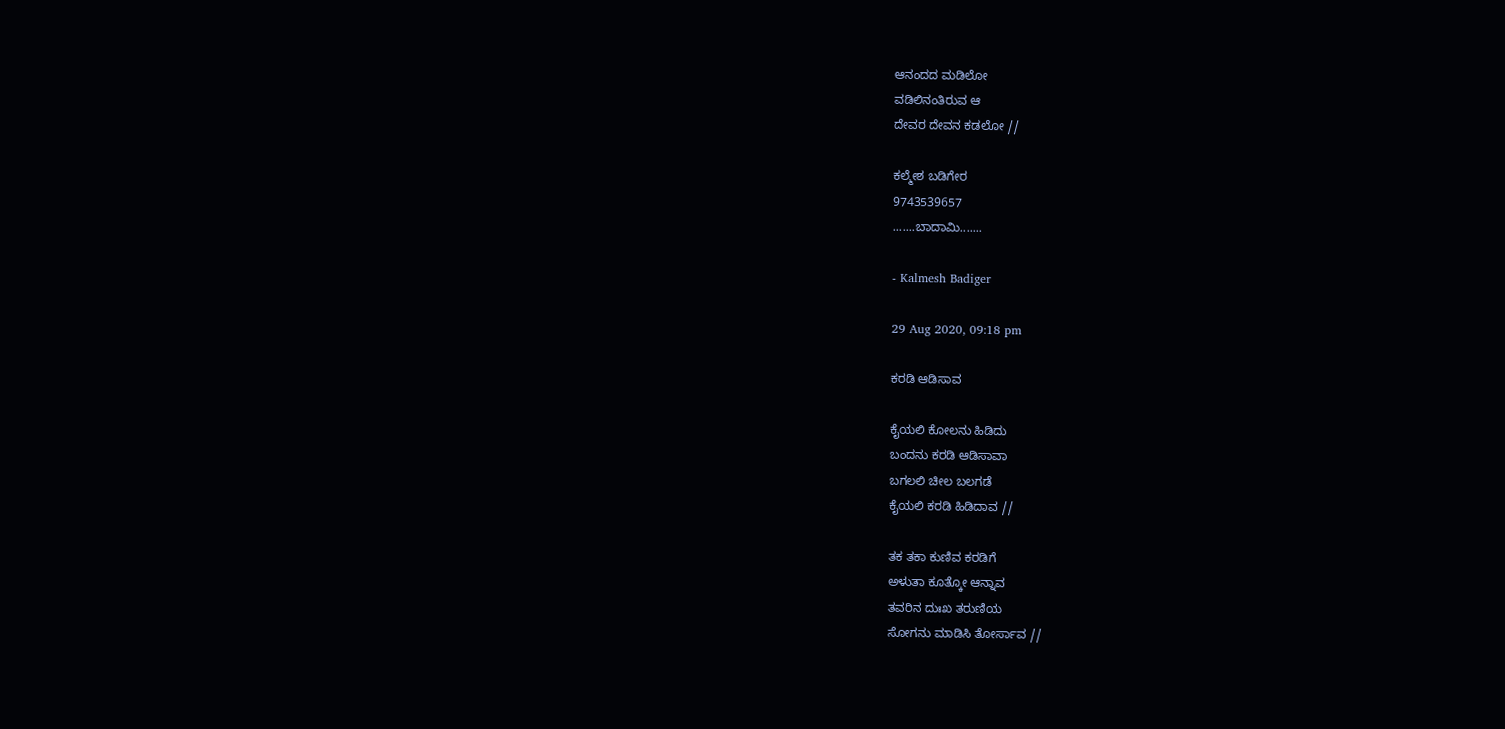ಆನಂದದ ಮಡಿಲೋ
ವಡಿಲಿನಂತಿರುವ ಆ
ದೇವರ ದೇವನ ಕಡಲೋ //

ಕಲ್ಮೇಶ ಬಡಿಗೇರ
9743539657
.......ಬಾದಾಮಿ.......

- Kalmesh Badiger

29 Aug 2020, 09:18 pm

ಕರಡಿ ಆಡಿಸಾವ

ಕೈಯಲಿ ಕೋಲನು ಹಿಡಿದು
ಬಂದನು ಕರಡಿ ಆಡಿಸಾವಾ
ಬಗಲಲಿ ಚೀಲ ಬಲಗಡೆ
ಕೈಯಲಿ ಕರಡಿ ಹಿಡಿದಾವ //

ತಕ ತಕಾ ಕುಣಿವ ಕರಡಿಗೆ
ಅಳುತಾ ಕೂತ್ಕೋ ಆನ್ನಾವ
ತವರಿನ ದುಃಖ ತರುಣಿಯ
ಸೋಗನು ಮಾಡಿಸಿ ತೋರ್ಸಾವ //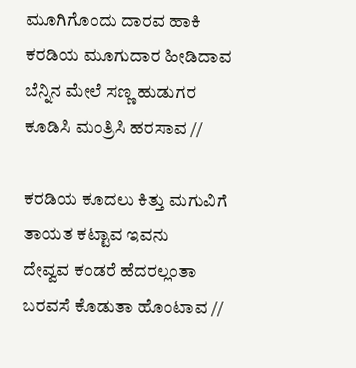ಮೂಗಿಗೊಂದು ದಾರವ ಹಾಕಿ
ಕರಡಿಯ ಮೂಗುದಾರ ಹೀಡಿದಾವ
ಬೆನ್ನಿನ ಮೇಲೆ ಸಣ್ಣ ಹುಡುಗರ
ಕೂಡಿಸಿ ಮಂತ್ರಿಸಿ ಹರಸಾವ //

ಕರಡಿಯ ಕೂದಲು ಕಿತ್ತು ಮಗುವಿಗೆ
ತಾಯತ ಕಟ್ಟಾವ ಇವನು
ದೇವ್ವವ ಕಂಡರೆ ಹೆದರಲ್ಲಂತಾ
ಬರವಸೆ ಕೊಡುತಾ ಹೊಂಟಾವ //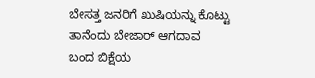ಬೇಸತ್ತ ಜನರಿಗೆ ಖುಷಿಯನ್ನು ಕೊಟ್ಟು
ತಾನೆಂದು ಬೇಜಾರ್ ಆಗದಾವ
ಬಂದ ಬಿಕ್ಷೆಯ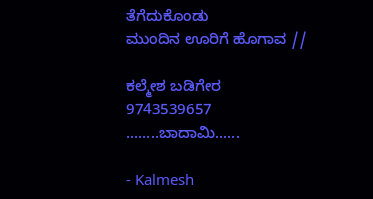ತೆಗೆದುಕೊಂಡು
ಮುಂದಿನ ಊರಿಗೆ ಹೊಗಾವ //

ಕಲ್ಮೇಶ ಬಡಿಗೇರ
9743539657
........ಬಾದಾಮಿ......

- Kalmesh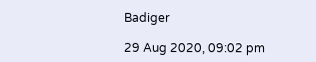Badiger

29 Aug 2020, 09:02 pm